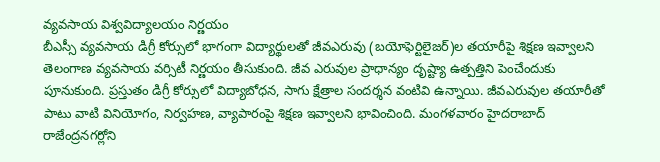వ్యవసాయ విశ్వవిద్యాలయం నిర్ణయం
బీఎస్సీ వ్యవసాయ డిగ్రీ కోర్సులో భాగంగా విద్యార్థులతో జీవఎరువు (బయోఫెర్టిలైజర్)ల తయారీపై శిక్షణ ఇవ్వాలని తెలంగాణ వ్యవసాయ వర్సిటీ నిర్ణయం తీసుకుంది. జీవ ఎరువుల ప్రాధాన్యం దృష్ట్యా ఉత్పత్తిని పెంచేందుకు పూనుకుంది. ప్రస్తుతం డిగ్రీ కోర్సులో విద్యాబోధన, సాగు క్షేత్రాల సందర్శన వంటివి ఉన్నాయి. జీవఎరువుల తయారీతో పాటు వాటి వినియోగం, నిర్వహణ, వ్యాపారంపై శిక్షణ ఇవ్వాలని భావించింది. మంగళవారం హైదరాబాద్ రాజేంద్రనగర్లోని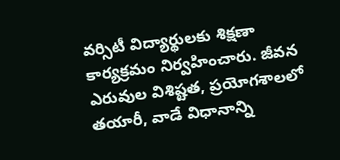వర్సిటీ విద్యార్థులకు శిక్షణా కార్యక్రమం నిర్వహించారు. జీవన ఎరువుల విశిష్టత, ప్రయోగశాలలో తయారీ, వాడే విధానాన్ని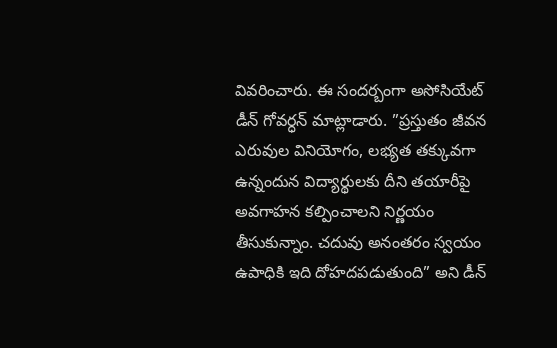వివరించారు. ఈ సందర్బంగా అసోసియేట్ డీన్ గోవర్ధన్ మాట్లాడారు. ”ప్రస్తుతం జీవన ఎరువుల వినియోగం, లభ్యత తక్కువగా ఉన్నందున విద్యార్థులకు దీని తయారీపై అవగాహన కల్పించాలని నిర్ణయం తీసుకున్నాం. చదువు అనంతరం స్వయం ఉపాధికి ఇది దోహదపడుతుంది” అని డీన్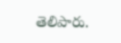తెలిపారు.